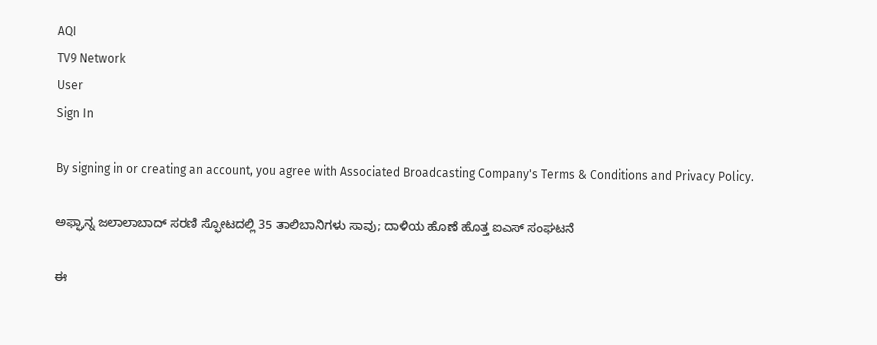AQI
TV9 Network
User
Sign In

By signing in or creating an account, you agree with Associated Broadcasting Company's Terms & Conditions and Privacy Policy.

ಅಫ್ಘಾನ್ನ ಜಲಾಲಾಬಾದ್ ಸರಣಿ ಸ್ಫೋಟದಲ್ಲಿ 35 ತಾಲಿಬಾನಿಗಳು ಸಾವು; ದಾಳಿಯ ಹೊಣೆ ಹೊತ್ತ ಐಎಸ್ ಸಂಘಟನೆ

ಈ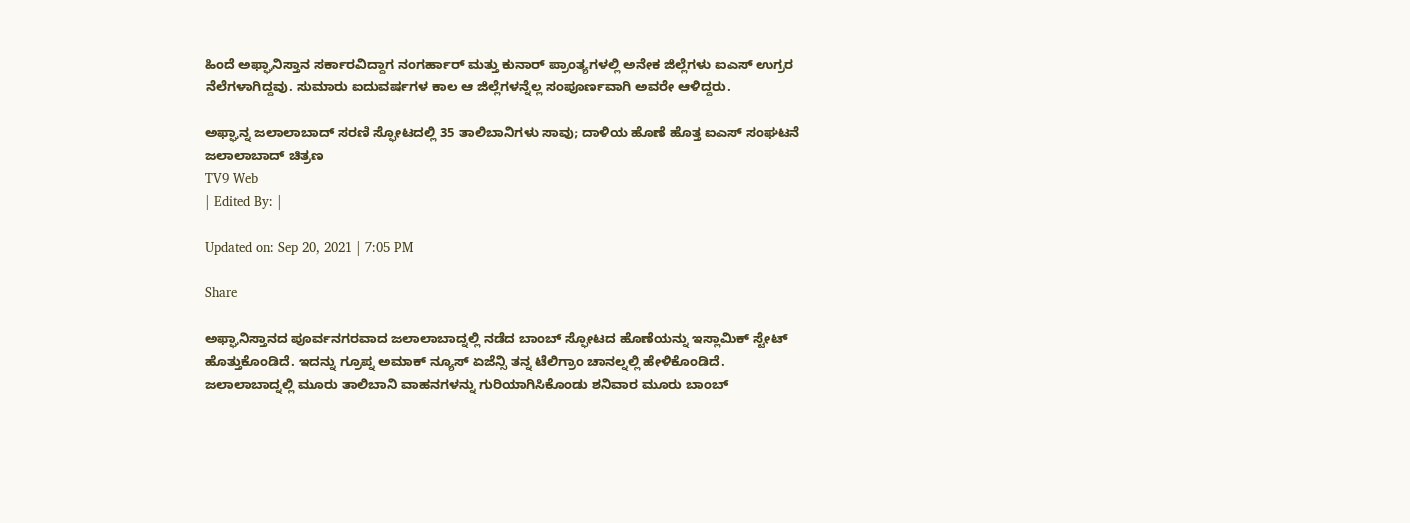ಹಿಂದೆ ಅಫ್ಘಾನಿಸ್ತಾನ ಸರ್ಕಾರವಿದ್ದಾಗ ನಂಗರ್ಹಾರ್ ಮತ್ತು ಕುನಾರ್ ಪ್ರಾಂತ್ಯಗಳಲ್ಲಿ ಅನೇಕ ಜಿಲ್ಲೆಗಳು ಐಎಸ್ ಉಗ್ರರ ನೆಲೆಗಳಾಗಿದ್ದವು. ಸುಮಾರು ಐದುವರ್ಷಗಳ ಕಾಲ ಆ ಜಿಲ್ಲೆಗಳನ್ನೆಲ್ಲ ಸಂಪೂರ್ಣವಾಗಿ ಅವರೇ ಆಳಿದ್ದರು.

ಅಫ್ಘಾನ್ನ ಜಲಾಲಾಬಾದ್ ಸರಣಿ ಸ್ಫೋಟದಲ್ಲಿ 35 ತಾಲಿಬಾನಿಗಳು ಸಾವು; ದಾಳಿಯ ಹೊಣೆ ಹೊತ್ತ ಐಎಸ್ ಸಂಘಟನೆ
ಜಲಾಲಾಬಾದ್ ಚಿತ್ರಣ
TV9 Web
| Edited By: |

Updated on: Sep 20, 2021 | 7:05 PM

Share

ಅಫ್ಘಾನಿಸ್ತಾನದ ಪೂರ್ವನಗರವಾದ ಜಲಾಲಾಬಾದ್ನಲ್ಲಿ ನಡೆದ ಬಾಂಬ್ ಸ್ಫೋಟದ ಹೊಣೆಯನ್ನು ಇಸ್ಲಾಮಿಕ್ ಸ್ಟೇಟ್ ಹೊತ್ತುಕೊಂಡಿದೆ. ಇದನ್ನು ಗ್ರೂಪ್ನ ಅಮಾಕ್ ನ್ಯೂಸ್ ಏಜೆನ್ಸಿ ತನ್ನ ಟೆಲಿಗ್ರಾಂ ಚಾನಲ್ನಲ್ಲಿ ಹೇಳಿಕೊಂಡಿದೆ. ಜಲಾಲಾಬಾದ್ನಲ್ಲಿ ಮೂರು ತಾಲಿಬಾನಿ ವಾಹನಗಳನ್ನು ಗುರಿಯಾಗಿಸಿಕೊಂಡು ಶನಿವಾರ ಮೂರು ಬಾಂಬ್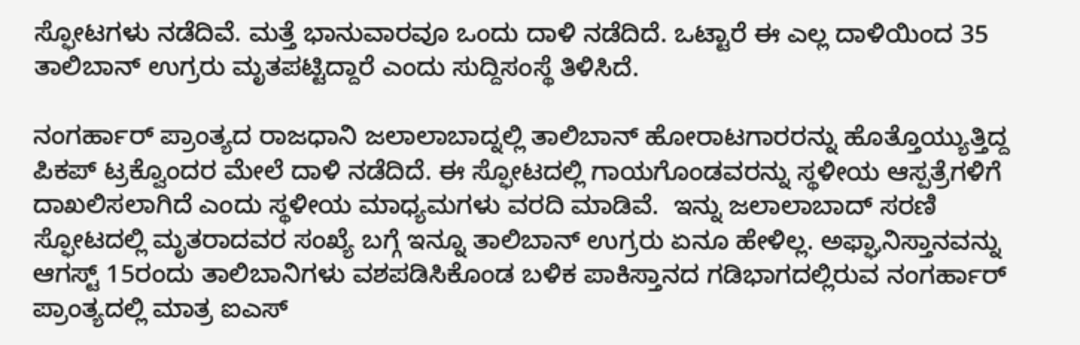ಸ್ಫೋಟಗಳು ನಡೆದಿವೆ. ಮತ್ತೆ ಭಾನುವಾರವೂ ಒಂದು ದಾಳಿ ನಡೆದಿದೆ. ಒಟ್ಟಾರೆ ಈ ಎಲ್ಲ ದಾಳಿಯಿಂದ 35 ತಾಲಿಬಾನ್ ಉಗ್ರರು ಮೃತಪಟ್ಟಿದ್ದಾರೆ ಎಂದು ಸುದ್ದಿಸಂಸ್ಥೆ ತಿಳಿಸಿದೆ.

ನಂಗರ್ಹಾರ್ ಪ್ರಾಂತ್ಯದ ರಾಜಧಾನಿ ಜಲಾಲಾಬಾದ್ನಲ್ಲಿ ತಾಲಿಬಾನ್ ಹೋರಾಟಗಾರರನ್ನು ಹೊತ್ತೊಯ್ಯುತ್ತಿದ್ದ ಪಿಕಪ್ ಟ್ರಕ್ವೊಂದರ ಮೇಲೆ ದಾಳಿ ನಡೆದಿದೆ. ಈ ಸ್ಫೋಟದಲ್ಲಿ ಗಾಯಗೊಂಡವರನ್ನು ಸ್ಥಳೀಯ ಆಸ್ಪತ್ರೆಗಳಿಗೆ ದಾಖಲಿಸಲಾಗಿದೆ ಎಂದು ಸ್ಥಳೀಯ ಮಾಧ್ಯಮಗಳು ವರದಿ ಮಾಡಿವೆ.  ಇನ್ನು ಜಲಾಲಾಬಾದ್ ಸರಣಿ ಸ್ಫೋಟದಲ್ಲಿ ಮೃತರಾದವರ ಸಂಖ್ಯೆ ಬಗ್ಗೆ ಇನ್ನೂ ತಾಲಿಬಾನ್ ಉಗ್ರರು ಏನೂ ಹೇಳಿಲ್ಲ. ಅಫ್ಘಾನಿಸ್ತಾನವನ್ನು ಆಗಸ್ಟ್ 15ರಂದು ತಾಲಿಬಾನಿಗಳು ವಶಪಡಿಸಿಕೊಂಡ ಬಳಿಕ ಪಾಕಿಸ್ತಾನದ ಗಡಿಭಾಗದಲ್ಲಿರುವ ನಂಗರ್ಹಾರ್ ಪ್ರಾಂತ್ಯದಲ್ಲಿ ಮಾತ್ರ ಐಎಸ್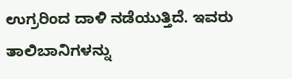ಉಗ್ರರಿಂದ ದಾಳಿ ನಡೆಯುತ್ತಿದೆ. ಇವರು ತಾಲಿಬಾನಿಗಳನ್ನು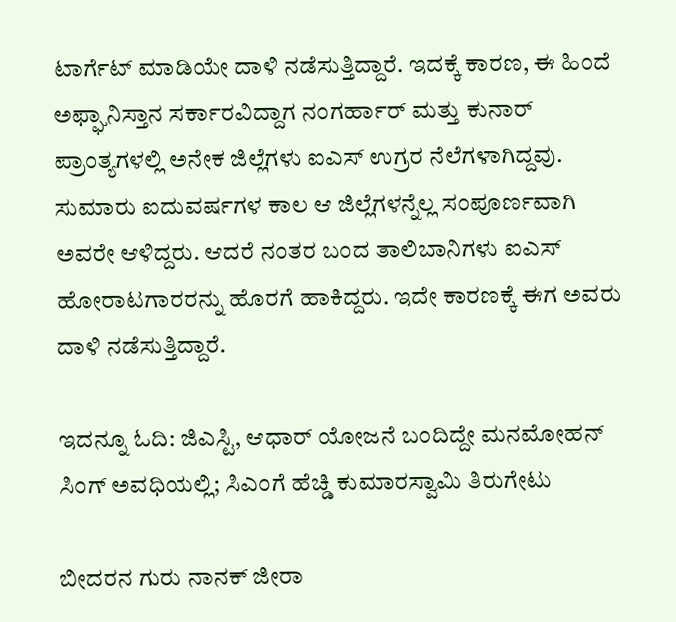ಟಾರ್ಗೆಟ್ ಮಾಡಿಯೇ ದಾಳಿ ನಡೆಸುತ್ತಿದ್ದಾರೆ. ಇದಕ್ಕೆ ಕಾರಣ, ಈ ಹಿಂದೆ ಅಫ್ಘಾನಿಸ್ತಾನ ಸರ್ಕಾರವಿದ್ದಾಗ ನಂಗರ್ಹಾರ್ ಮತ್ತು ಕುನಾರ್ ಪ್ರಾಂತ್ಯಗಳಲ್ಲಿ ಅನೇಕ ಜಿಲ್ಲೆಗಳು ಐಎಸ್ ಉಗ್ರರ ನೆಲೆಗಳಾಗಿದ್ದವು. ಸುಮಾರು ಐದುವರ್ಷಗಳ ಕಾಲ ಆ ಜಿಲ್ಲೆಗಳನ್ನೆಲ್ಲ ಸಂಪೂರ್ಣವಾಗಿ ಅವರೇ ಆಳಿದ್ದರು. ಆದರೆ ನಂತರ ಬಂದ ತಾಲಿಬಾನಿಗಳು ಐಎಸ್  ಹೋರಾಟಗಾರರನ್ನು ಹೊರಗೆ ಹಾಕಿದ್ದರು. ಇದೇ ಕಾರಣಕ್ಕೆ ಈಗ ಅವರು ದಾಳಿ ನಡೆಸುತ್ತಿದ್ದಾರೆ.

ಇದನ್ನೂ ಓದಿ: ಜಿಎಸ್ಟಿ, ಆಧಾರ್ ಯೋಜನೆ ಬಂದಿದ್ದೇ ಮನಮೋಹನ್ ಸಿಂಗ್ ಅವಧಿಯಲ್ಲಿ; ಸಿಎಂಗೆ ಹೆಚ್ಡಿ ಕುಮಾರಸ್ವಾಮಿ ತಿರುಗೇಟು

ಬೀದರನ ಗುರು ನಾನಕ್ ಜೀರಾ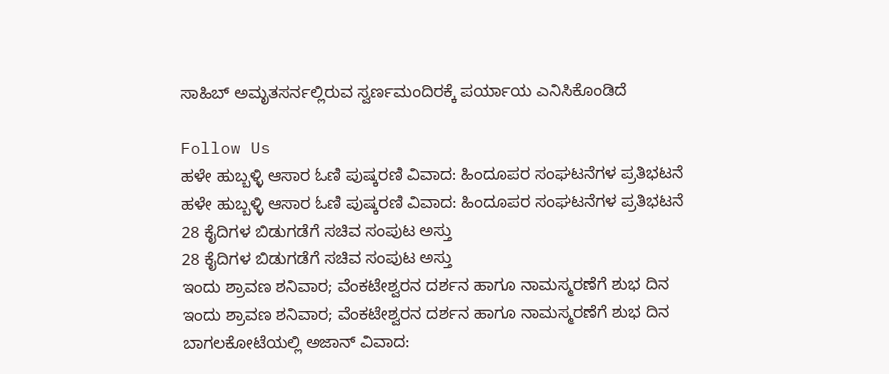ಸಾಹಿಬ್ ಅಮೃತಸರ್ನಲ್ಲಿರುವ ಸ್ವರ್ಣಮಂದಿರಕ್ಕೆ ಪರ್ಯಾಯ ಎನಿಸಿಕೊಂಡಿದೆ

Follow Us
ಹಳೇ ಹುಬ್ಬಳ್ಳಿ ಆಸಾರ ಓಣಿ ಪುಷ್ಕರಣಿ ವಿವಾದ: ಹಿಂದೂಪರ ಸಂಘಟನೆಗಳ ಪ್ರತಿಭಟನೆ
ಹಳೇ ಹುಬ್ಬಳ್ಳಿ ಆಸಾರ ಓಣಿ ಪುಷ್ಕರಣಿ ವಿವಾದ: ಹಿಂದೂಪರ ಸಂಘಟನೆಗಳ ಪ್ರತಿಭಟನೆ
28 ಕೈದಿಗಳ ಬಿಡುಗಡೆಗೆ ಸಚಿವ ಸಂಪುಟ ಅಸ್ತು
28 ಕೈದಿಗಳ ಬಿಡುಗಡೆಗೆ ಸಚಿವ ಸಂಪುಟ ಅಸ್ತು
ಇಂದು ಶ್ರಾವಣ ಶನಿವಾರ; ವೆಂಕಟೇಶ್ವರನ ದರ್ಶನ ಹಾಗೂ ನಾಮಸ್ಮರಣೆಗೆ ಶುಭ ದಿನ
ಇಂದು ಶ್ರಾವಣ ಶನಿವಾರ; ವೆಂಕಟೇಶ್ವರನ ದರ್ಶನ ಹಾಗೂ ನಾಮಸ್ಮರಣೆಗೆ ಶುಭ ದಿನ
ಬಾಗಲಕೋಟೆಯಲ್ಲಿ ಅಜಾನ್ ವಿವಾದ: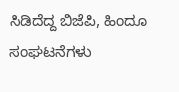ಸಿಡಿದೆದ್ದ ಬಿಜೆಪಿ, ಹಿಂದೂ ಸಂಘಟನೆಗಳು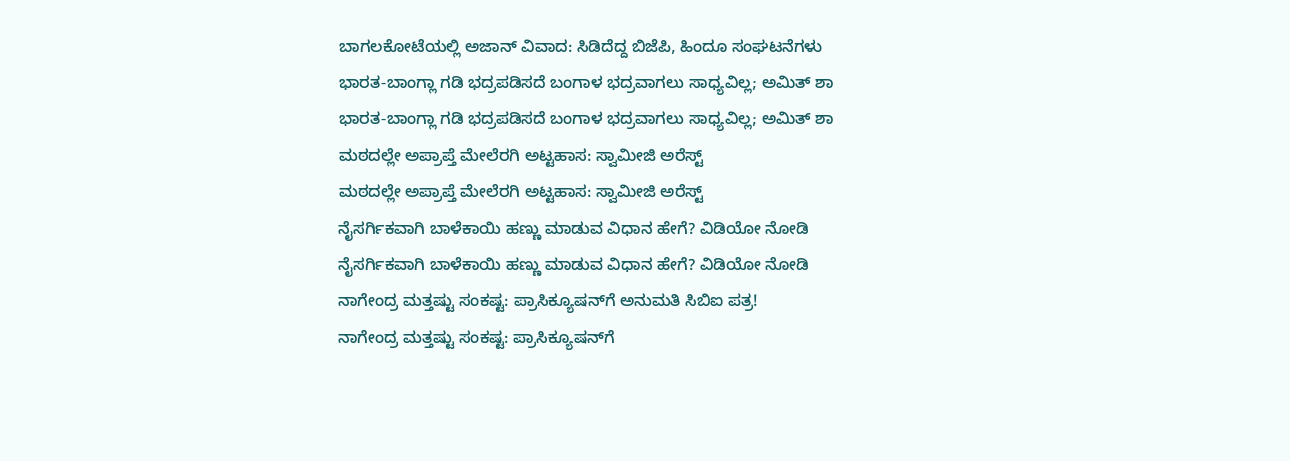ಬಾಗಲಕೋಟೆಯಲ್ಲಿ ಅಜಾನ್ ವಿವಾದ: ಸಿಡಿದೆದ್ದ ಬಿಜೆಪಿ, ಹಿಂದೂ ಸಂಘಟನೆಗಳು
ಭಾರತ-ಬಾಂಗ್ಲಾ ಗಡಿ ಭದ್ರಪಡಿಸದೆ ಬಂಗಾಳ ಭದ್ರವಾಗಲು ಸಾಧ್ಯವಿಲ್ಲ; ಅಮಿತ್ ಶಾ
ಭಾರತ-ಬಾಂಗ್ಲಾ ಗಡಿ ಭದ್ರಪಡಿಸದೆ ಬಂಗಾಳ ಭದ್ರವಾಗಲು ಸಾಧ್ಯವಿಲ್ಲ; ಅಮಿತ್ ಶಾ
ಮಠದಲ್ಲೇ ಅಪ್ರಾಪ್ತೆ ಮೇಲೆರಗಿ ಅಟ್ಟಹಾಸ: ಸ್ವಾಮೀಜಿ ಅರೆಸ್ಟ್
ಮಠದಲ್ಲೇ ಅಪ್ರಾಪ್ತೆ ಮೇಲೆರಗಿ ಅಟ್ಟಹಾಸ: ಸ್ವಾಮೀಜಿ ಅರೆಸ್ಟ್
ನೈಸರ್ಗಿಕವಾಗಿ ಬಾಳೆಕಾಯಿ ಹಣ್ಣು ಮಾಡುವ ವಿಧಾನ ಹೇಗೆ? ವಿಡಿಯೋ ನೋಡಿ
ನೈಸರ್ಗಿಕವಾಗಿ ಬಾಳೆಕಾಯಿ ಹಣ್ಣು ಮಾಡುವ ವಿಧಾನ ಹೇಗೆ? ವಿಡಿಯೋ ನೋಡಿ
ನಾಗೇಂದ್ರ ಮತ್ತಷ್ಟು ಸಂಕಷ್ಟ: ಪ್ರಾಸಿಕ್ಯೂಷನ್‌ಗೆ ಅನುಮತಿ ಸಿಬಿಐ ಪತ್ರ!
ನಾಗೇಂದ್ರ ಮತ್ತಷ್ಟು ಸಂಕಷ್ಟ: ಪ್ರಾಸಿಕ್ಯೂಷನ್‌ಗೆ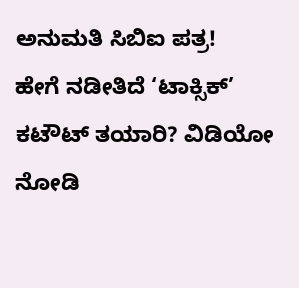ಅನುಮತಿ ಸಿಬಿಐ ಪತ್ರ!
ಹೇಗೆ ನಡೀತಿದೆ ‘ಟಾಕ್ಸಿಕ್’ ಕಟೌಟ್ ತಯಾರಿ? ವಿಡಿಯೋ ನೋಡಿ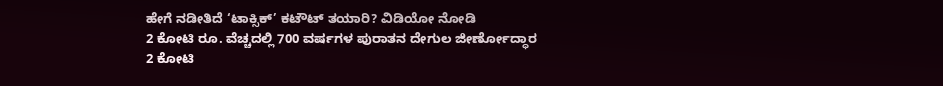ಹೇಗೆ ನಡೀತಿದೆ ‘ಟಾಕ್ಸಿಕ್’ ಕಟೌಟ್ ತಯಾರಿ? ವಿಡಿಯೋ ನೋಡಿ
2 ಕೋಟಿ ರೂ. ವೆಚ್ಚದಲ್ಲಿ 700 ವರ್ಷಗಳ ಪುರಾತನ ದೇಗುಲ ಜೀರ್ಣೋದ್ಧಾರ
2 ಕೋಟಿ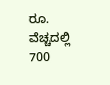ರೂ. ವೆಚ್ಚದಲ್ಲಿ 700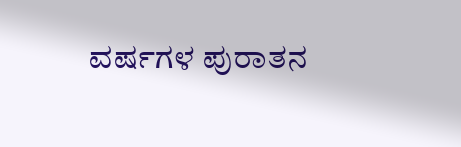ವರ್ಷಗಳ ಪುರಾತನ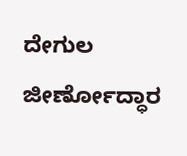ದೇಗುಲ ಜೀರ್ಣೋದ್ಧಾರ